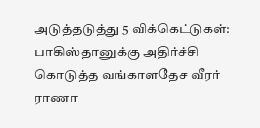அடுத்தடுத்து 5 விக்கெட்டுகள்: பாகிஸ்தானுக்கு அதிர்ச்சி கொடுத்த வங்காளதேச வீரர் ராணா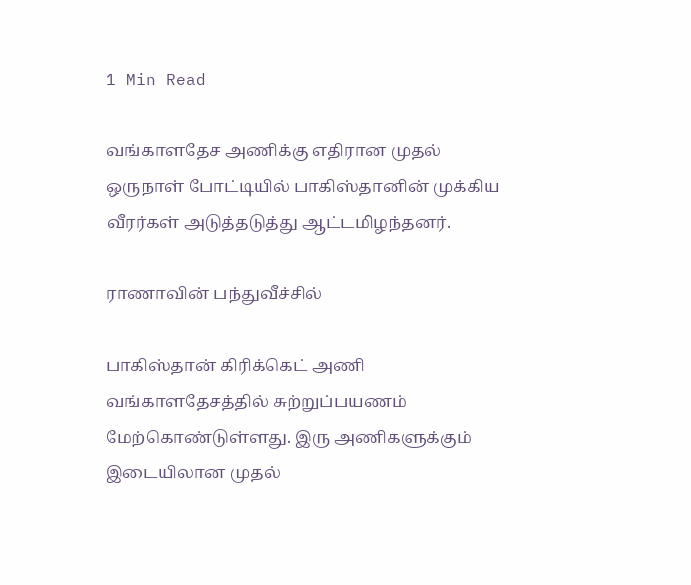1 Min Read

வங்காளதேச அணிக்கு எதிரான முதல் ஒருநாள் போட்டியில் பாகிஸ்தானின் முக்கிய வீரர்கள் அடுத்தடுத்து ஆட்டமிழந்தனர்.

ராணாவின் பந்துவீச்சில்

பாகிஸ்தான் கிரிக்கெட் அணி வங்காளதேசத்தில் சுற்றுப்பயணம் மேற்கொண்டுள்ளது. இரு அணிகளுக்கும் இடையிலான முதல்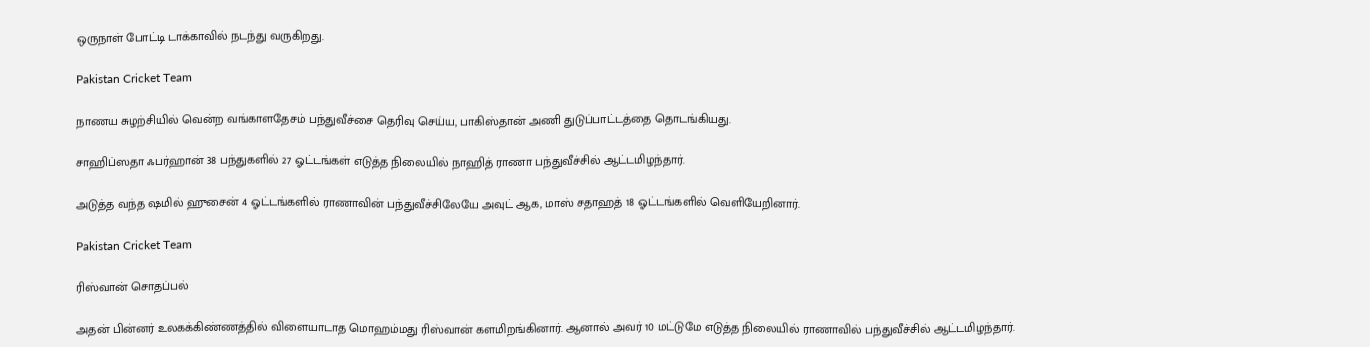ஒருநாள் போட்டி டாக்காவில் நடந்து வருகிறது.

Pakistan Cricket Team

நாணய சுழற்சியில் வென்ற வங்காளதேசம் பந்துவீச்சை தெரிவு செய்ய, பாகிஸ்தான் அணி துடுப்பாட்டத்தை தொடங்கியது.

சாஹிப்ஸதா ஃபர்ஹான் 38 பந்துகளில் 27 ஓட்டங்கள் எடுத்த நிலையில் நாஹித் ராணா பந்துவீச்சில் ஆட்டமிழந்தார்.

அடுத்த வந்த ஷமில் ஹுசைன் 4 ஓட்டங்களில் ராணாவின் பந்துவீச்சிலேயே அவுட் ஆக, மாஸ் சதாஹத் 18 ஓட்டங்களில் வெளியேறினார்.

Pakistan Cricket Team

ரிஸ்வான் சொதப்பல்

அதன் பின்னர் உலகக்கிண்ணத்தில் விளையாடாத மொஹம்மது ரிஸ்வான் களமிறங்கினார். ஆனால் அவர் 10 மட்டுமே எடுத்த நிலையில் ராணாவில் பந்துவீச்சில் ஆட்டமிழந்தார்.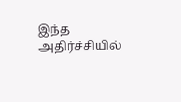இந்த அதிர்ச்சியில்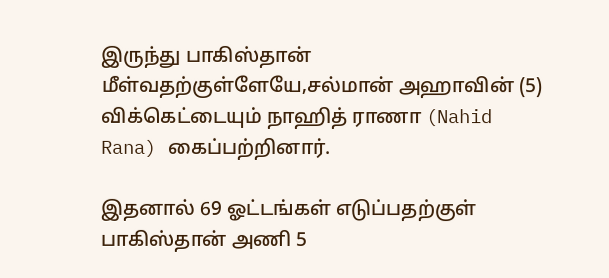இருந்து பாகிஸ்தான் மீள்வதற்குள்ளேயே,சல்மான் அஹாவின் (5) விக்கெட்டையும் நாஹித் ராணா (Nahid Rana) கைப்பற்றினார்.

இதனால் 69 ஓட்டங்கள் எடுப்பதற்குள் பாகிஸ்தான் அணி 5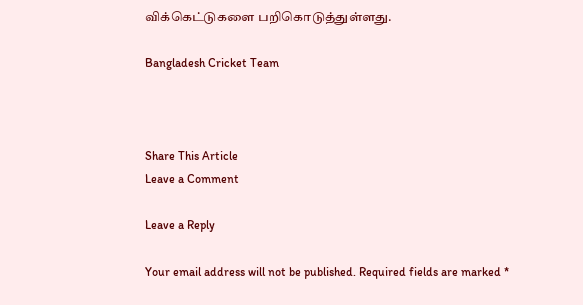விக்கெட்டுகளை பறிகொடுத்துள்ளது.

Bangladesh Cricket Team



Share This Article
Leave a Comment

Leave a Reply

Your email address will not be published. Required fields are marked *